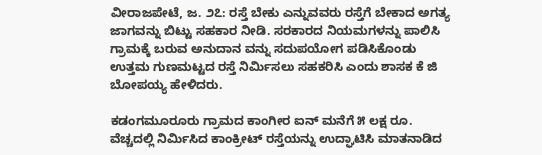ವೀರಾಜಪೇಟೆ, ಜ. ೨೭: ರಸ್ತೆ ಬೇಕು ಎನ್ನುವವರು ರಸ್ತೆಗೆ ಬೇಕಾದ ಅಗತ್ಯ ಜಾಗವನ್ನು ಬಿಟ್ಟು ಸಹಕಾರ ನೀಡಿ. ಸರಕಾರದ ನಿಯಮಗಳನ್ನು ಪಾಲಿಸಿ ಗ್ರಾಮಕ್ಕೆ ಬರುವ ಅನುದಾನ ವನ್ನು ಸದುಪಯೋಗ ಪಡಿಸಿಕೊಂಡು ಉತ್ತಮ ಗುಣಮಟ್ಟದ ರಸ್ತೆ ನಿರ್ಮಿಸಲು ಸಹಕರಿಸಿ ಎಂದು ಶಾಸಕ ಕೆ ಜಿ ಬೋಪಯ್ಯ ಹೇಳಿದರು.

ಕಡಂಗಮೂರೂರು ಗ್ರಾಮದ ಕಾಂಗೀರ ಐನ್ ಮನೆಗೆ ೫ ಲಕ್ಷ ರೂ. ವೆಚ್ಚದಲ್ಲಿ ನಿರ್ಮಿಸಿದ ಕಾಂಕ್ರೀಟ್ ರಸ್ತೆಯನ್ನು ಉದ್ಘಾಟಿಸಿ ಮಾತನಾಡಿದ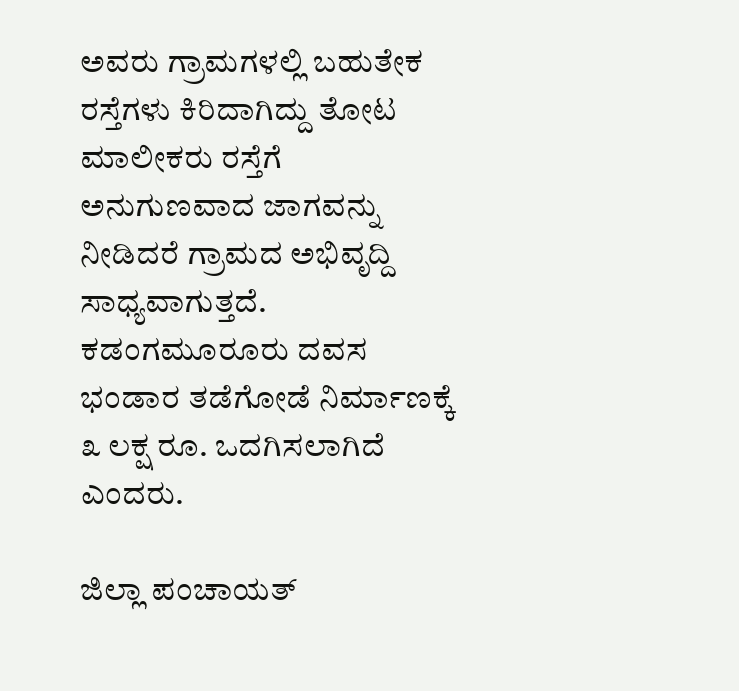ಅವರು ಗ್ರಾಮಗಳಲ್ಲಿ ಬಹುತೇಕ ರಸ್ತೆಗಳು ಕಿರಿದಾಗಿದ್ದು ತೋಟ ಮಾಲೀಕರು ರಸ್ತೆಗೆ ಅನುಗುಣವಾದ ಜಾಗವನ್ನು ನೀಡಿದರೆ ಗ್ರಾಮದ ಅಭಿವೃದ್ದಿ ಸಾಧ್ಯವಾಗುತ್ತದೆ. ಕಡಂಗಮೂರೂರು ದವಸ ಭಂಡಾರ ತಡೆಗೋಡೆ ನಿರ್ಮಾಣಕ್ಕೆ ೩ ಲಕ್ಷ ರೂ. ಒದಗಿಸಲಾಗಿದೆ ಎಂದರು.

ಜಿಲ್ಲಾ ಪಂಚಾಯತ್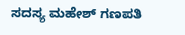ಸದಸ್ಯ ಮಹೇಶ್ ಗಣಪತಿ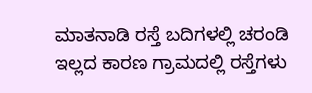ಮಾತನಾಡಿ ರಸ್ತೆ ಬದಿಗಳಲ್ಲಿ ಚರಂಡಿ ಇಲ್ಲದ ಕಾರಣ ಗ್ರಾಮದಲ್ಲಿ ರಸ್ತೆಗಳು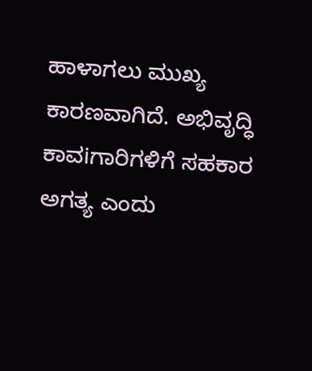ಹಾಳಾಗಲು ಮುಖ್ಯ ಕಾರಣವಾಗಿದೆ. ಅಭಿವೃದ್ಧಿ ಕಾವiಗಾರಿಗಳಿಗೆ ಸಹಕಾರ ಅಗತ್ಯ ಎಂದು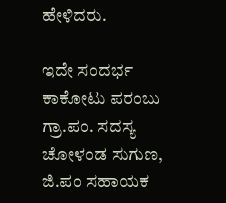ಹೇಳಿದರು.

ಇದೇ ಸಂದರ್ಭ ಕಾಕೋಟು ಪರಂಬು ಗ್ರಾ.ಪಂ. ಸದಸ್ಯ ಚೋಳಂಡ ಸುಗುಣ, ಜಿ.ಪಂ ಸಹಾಯಕ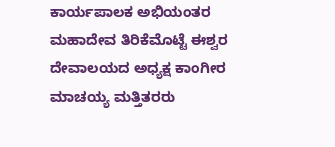ಕಾರ್ಯಪಾಲಕ ಅಭಿಯಂತರ ಮಹಾದೇವ ತಿರಿಕೆಮೊಟ್ಟೆ ಈಶ್ವರ ದೇವಾಲಯದ ಅಧ್ಯಕ್ಷ ಕಾಂಗೀರ ಮಾಚಯ್ಯ ಮತ್ತಿತರರು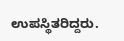ಉಪಸ್ಥಿತರಿದ್ದರು.